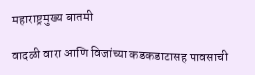महाराष्ट्रमुख्य बातमी

वादळी वारा आणि विजांच्या कडकडाटासह पावसाची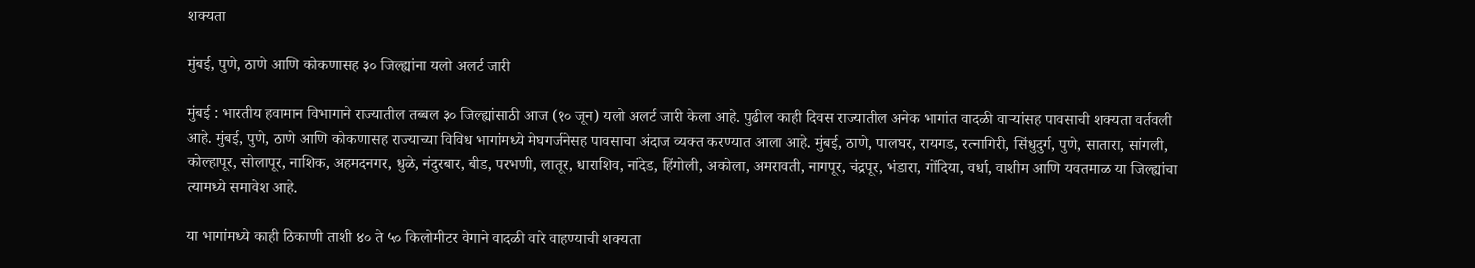शक्यता

मुंबई, पुणे, ठाणे आणि कोकणासह ३० जिल्ह्यांना यलो अलर्ट जारी

मुंबई : भारतीय हवामान विभागाने राज्यातील तब्बल ३० जिल्ह्यांसाठी आज (१० जून) यलो अलर्ट जारी केला आहे. पुढील काही दिवस राज्यातील अनेक भागांत वादळी वाऱ्यांसह पावसाची शक्यता वर्तवली आहे. मुंबई, पुणे, ठाणे आणि कोकणासह राज्याच्या विविध भागांमध्ये मेघगर्जनेसह पावसाचा अंदाज व्यक्त करण्यात आला आहे. मुंबई, ठाणे, पालघर, रायगड, रत्नागिरी, सिंधुदुर्ग, पुणे, सातारा, सांगली, कोल्हापूर, सोलापूर, नाशिक, अहमदनगर, धुळे, नंदुरबार, बीड, परभणी, लातूर, धाराशिव, नांदेड, हिंगोली, अकोला, अमरावती, नागपूर, चंद्रपूर, भंडारा, गोंदिया, वर्धा, वाशीम आणि यवतमाळ या जिल्ह्यांचा त्यामध्ये समावेश आहे.

या भागांमध्ये काही ठिकाणी ताशी ४० ते ५० किलोमीटर वेगाने वादळी वारे वाहण्याची शक्यता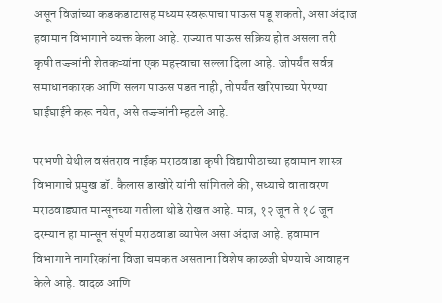असून विजांच्या कडकडाटासह मध्यम स्वरूपाचा पाऊस पडू शकतो, असा अंदाज हवामान विभागाने व्यक्त केला आहे. राज्यात पाऊस सक्रिय होत असला तरी कृषी तज्ज्ञांनी शेतकऱ्यांना एक महत्त्वाचा सल्ला दिला आहे. जोपर्यंत सर्वत्र समाधानकारक आणि सलग पाऊस पडत नाही, तोपर्यंत खरिपाच्या पेरण्या घाईघाईने करू नयेत, असे तज्ज्ञांनी म्हटले आहे.

परभणी येथील वसंतराव नाईक मराठवाडा कृषी विद्यापीठाच्या हवामान शास्त्र विभागाचे प्रमुख डॉ. कैलास डाखोरे यांनी सांगितले की, सध्याचे वातावरण मराठवाड्यात मान्सूनच्या गतीला थोडे रोखत आहे. मात्र, १२ जून ते १८ जून दरम्यान हा मान्सून संपूर्ण मराठवाडा व्यापेल असा अंदाज आहे. हवामान विभागाने नागरिकांना विजा चमकत असताना विशेष काळजी घेण्याचे आवाहन केले आहे. वादळ आणि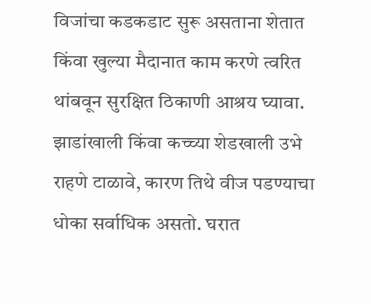विजांचा कडकडाट सुरू असताना शेतात किंवा खुल्या मैदानात काम करणे त्वरित थांबवून सुरक्षित ठिकाणी आश्रय घ्यावा. झाडांखाली किंवा कच्च्या शेडखाली उभे राहणे टाळावे, कारण तिथे वीज पडण्याचा धोका सर्वाधिक असतो. घरात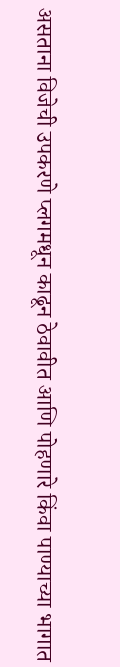असताना विजेची उपकरणे प्लगमधून काढून ठेवावीत आणि पोहणारे किंवा पाण्याच्या भागात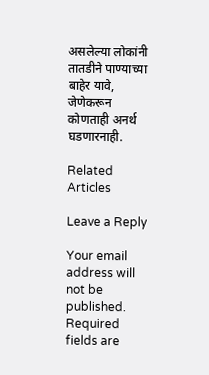असलेल्या लोकांनी तातडीने पाण्याच्या बाहेर यावे, जेणेकरून कोणताही अनर्थ घडणारनाही.

Related Articles

Leave a Reply

Your email address will not be published. Required fields are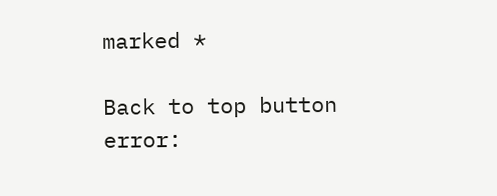marked *

Back to top button
error: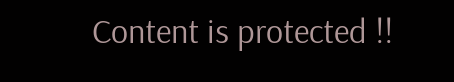Content is protected !!